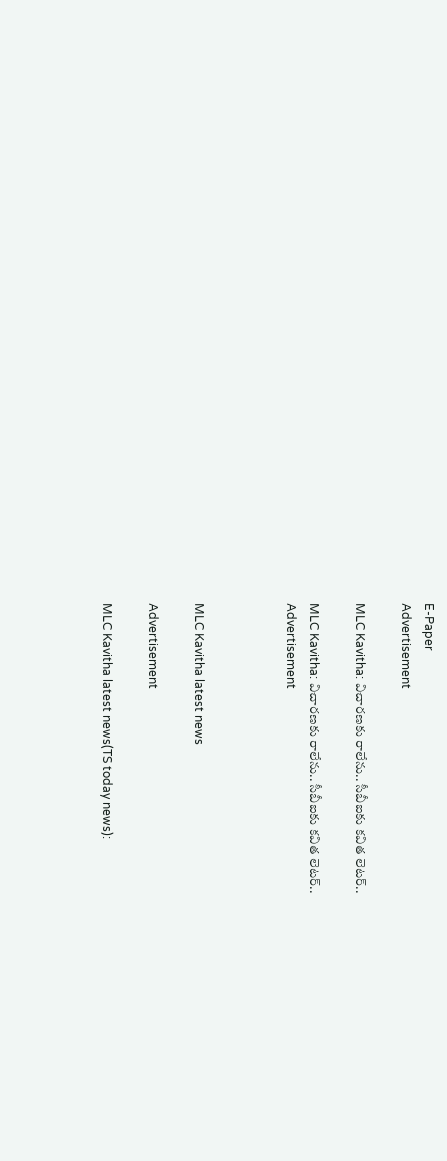E-Paper
Advertisement

MLC Kavitha: విచారణకు రాలేను.. సీబీఐకు కవిత లెటర్..

MLC Kavitha: విచారణకు రాలేను.. సీబీఐకు కవిత లెటర్..
Advertisement



MLC Kavitha latest news

Advertisement

MLC Kavitha latest news(TS today news):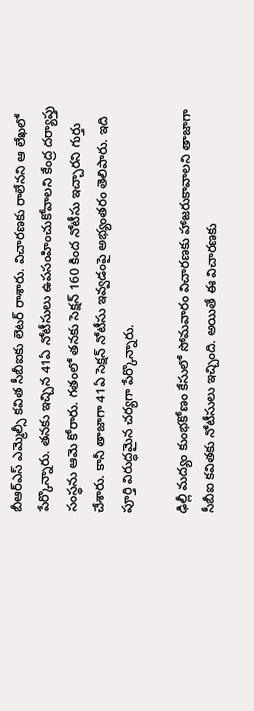బీఆర్ఎస్ ఎమ్మెల్సీ కవిత సీబీఐకు లెటర్ రాశారు. విచారణకు రాలేనని ఆ లేఖలో పేర్కొన్నారు. తనకు ఇచ్చిన 41ఏ నోటీసులు ఉపసంహించుకోవాలని కేంద్ర దర్యాప్తు సంస్థను ఆమె కోరారు. గతంలో తనకు సెక్షన్ 160 కింద నోటీసు ఇచ్చారని గుర్తు చేశారు. కానీ తాజాగా 41ఏ సెక్షన్ నోటీసు ఇవ్వడంపై అభ్యంతరం తెలిపారు. ఇది పూర్తి విరుద్ధమైన చర్యగా పేర్కొన్నారు.

ఢిల్లీ మద్యం కుంభకోణం కేసులో సోమవారం విచారణకు హాజరుకావాలని తాజాగా సీబీఐ కవితకు నోటీసులు ఇచ్చింది. అయితే ఈ విచారణకు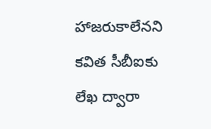హాజరుకాలేనని కవిత సీబీఐకు లేఖ ద్వారా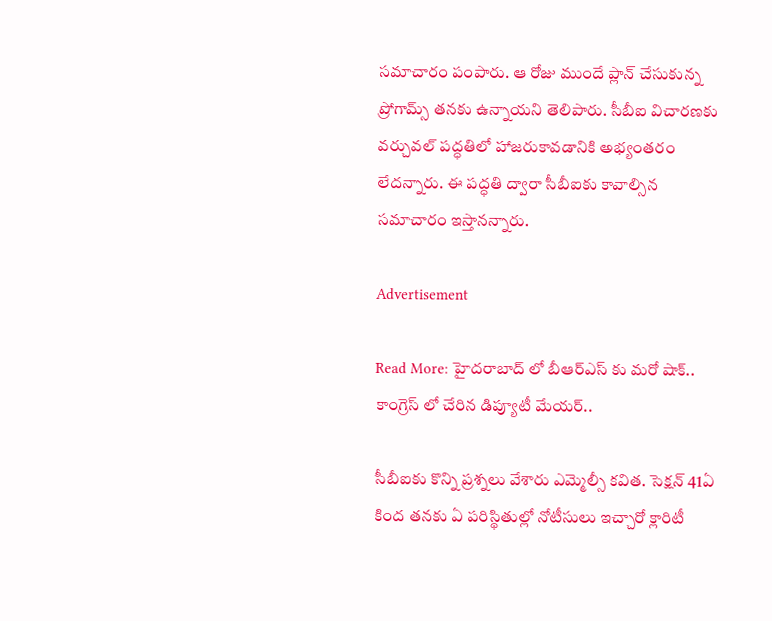సమాచారం పంపారు. ఆ రోజు ముందే ప్లాన్ చేసుకున్న ప్రోగామ్స్ తనకు ఉన్నాయని తెలిపారు. సీబీఐ విచారణకు వర్చువల్ పద్ధతిలో హాజరుకావడానికి అభ్యంతరం లేదన్నారు. ఈ పద్ధతి ద్వారా సీబీఐకు కావాల్సిన సమాచారం ఇస్తానన్నారు.

Advertisement

Read More: హైదరాబాద్ లో బీఆర్ఎస్ కు మరో షాక్.. కాంగ్రెస్ లో చేరిన డిప్యూటీ మేయర్..

సీబీఐకు కొన్ని ప్రశ్నలు వేశారు ఎమ్మెల్సీ కవిత. సెక్షన్‌ 41ఏ కింద తనకు ఏ పరిస్థితుల్లో నోటీసులు ఇచ్చారో క్లారిటీ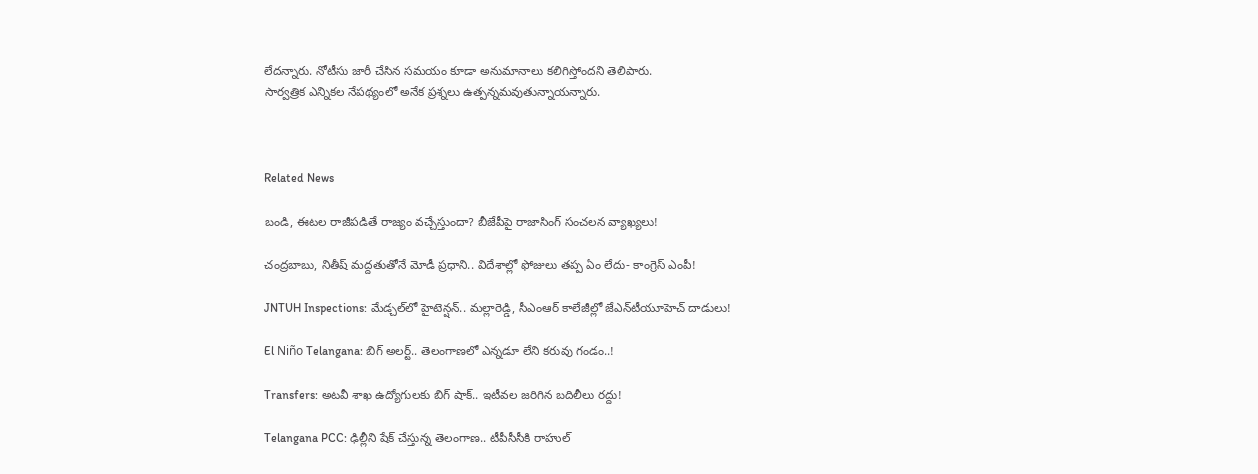లేదన్నారు. నోటీసు జారీ చేసిన సమయం కూడా అనుమానాలు కలిగిస్తోందని తెలిపారు.
సార్వత్రిక ఎన్నికల నేపథ్యంలో అనేక ప్రశ్నలు ఉత్పన్నమవుతున్నాయన్నారు.



Related News

బండి, ఈటల రాజీపడితే రాజ్యం వచ్చేస్తుందా? బీజేపీపై రాజాసింగ్ సంచలన వ్యాఖ్యలు!

చంద్రబాబు, నితీష్ మద్దతుతోనే మోడీ ప్రధాని.. విదేశాల్లో ఫోజులు తప్ప ఏం లేదు- కాంగ్రెస్ ఎంపీ!

JNTUH Inspections: మేడ్చల్‌లో హైటెన్షన్.. మల్లారెడ్డి, సీఎంఆర్ కాలేజీల్లో జేఎన్‌టీయూహెచ్ దాడులు!

El Niño Telangana: బిగ్ అలర్ట్.. తెలంగాణలో ఎన్నడూ లేని కరువు గండం..!

Transfers: అటవీ శాఖ ఉద్యోగులకు బిగ్ షాక్.. ఇటీవల జరిగిన బదిలీలు రద్దు!

Telangana PCC: ఢిల్లీని షేక్ చేస్తున్న తెలంగాణ.. టీపీసీసీకి రాహుల్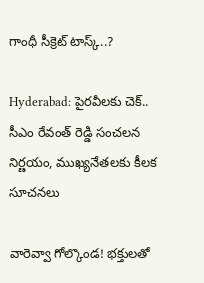గాంధీ సీక్రెట్ టాస్క్..?

Hyderabad: పైరవీలకు చెక్.. సీఎం రేవంత్ రెడ్డి సంచలన నిర్ణయం, ముఖ్యనేతలకు కీలక సూచనలు

వారెవ్వా గోల్కొండ! భక్తులతో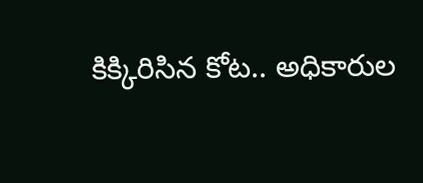కిక్కిరిసిన కోట.. అధికారుల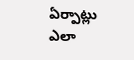ఏర్పాట్లు ఎలా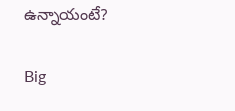ఉన్నాయంటే?

Big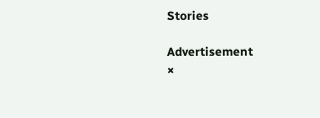Stories

Advertisement
×